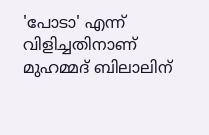'പോടാ' എന്ന് വിളിച്ചതിനാണ് മുഹമ്മദ് ബിലാലിന്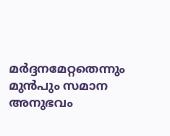മർദ്ദനമേറ്റതെന്നും മുൻപും സമാന അനുഭവം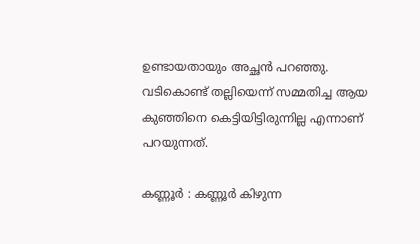ഉണ്ടായതായും അച്ഛൻ പറഞ്ഞു. വടികൊണ്ട് തല്ലിയെന്ന് സമ്മതിച്ച ആയ കുഞ്ഞിനെ കെട്ടിയിട്ടിരുന്നില്ല എന്നാണ് പറയുന്നത്.

കണ്ണൂർ : കണ്ണൂർ കിഴുന്ന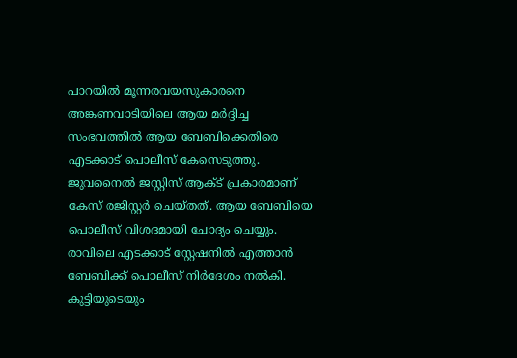പാറയിൽ മൂന്നരവയസുകാരനെ അങ്കണവാടിയിലെ ആയ മർദ്ദിച്ച സംഭവത്തിൽ ആയ ബേബിക്കെതിരെ എടക്കാട് പൊലീസ് കേസെടുത്തു. ജുവനൈൽ ജസ്റ്റിസ് ആക്ട് പ്രകാരമാണ് കേസ് രജിസ്റ്റർ ചെയ്തത്. ആയ ബേബിയെ പൊലീസ് വിശദമായി ചോദ്യം ചെയ്യും. രാവിലെ എടക്കാട് സ്റ്റേഷനിൽ എത്താൻ ബേബിക്ക് പൊലീസ് നിർദേശം നൽകി. കുട്ടിയുടെയും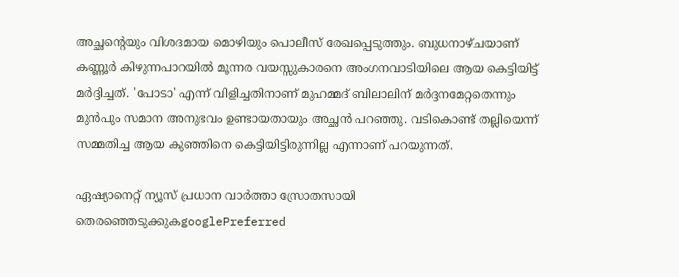അച്ഛന്റെയും വിശദമായ മൊഴിയും പൊലീസ് രേഖപ്പെടുത്തും. ബുധനാഴ്ചയാണ് കണ്ണൂ‍ർ കിഴുന്നപാറയിൽ മൂന്നര വയസ്സുകാരനെ അംഗനവാടിയിലെ ആയ കെട്ടിയിട്ട് മർദ്ദിച്ചത്. 'പോടാ' എന്ന് വിളിച്ചതിനാണ് മുഹമ്മദ് ബിലാലിന് മർദ്ദനമേറ്റതെന്നും മുൻപും സമാന അനുഭവം ഉണ്ടായതായും അച്ഛൻ പറഞ്ഞു. വടികൊണ്ട് തല്ലിയെന്ന് സമ്മതിച്ച ആയ കുഞ്ഞിനെ കെട്ടിയിട്ടിരുന്നില്ല എന്നാണ് പറയുന്നത്.

ഏഷ്യാനെറ്റ് ന്യൂസ് പ്രധാന വാർത്താ സ്രോതസായി തെരഞ്ഞെടുക്കുകgooglePreferred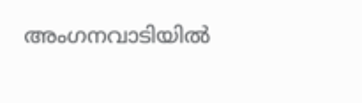അംഗനവാടിയിൽ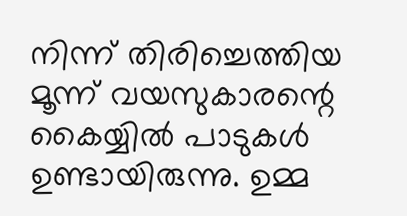നിന്ന് തിരിച്ചെത്തിയ മൂന്ന് വയസുകാരന്റെ കൈയ്യിൽ പാടുകൾ ഉണ്ടായിരുന്നു. ഉമ്മ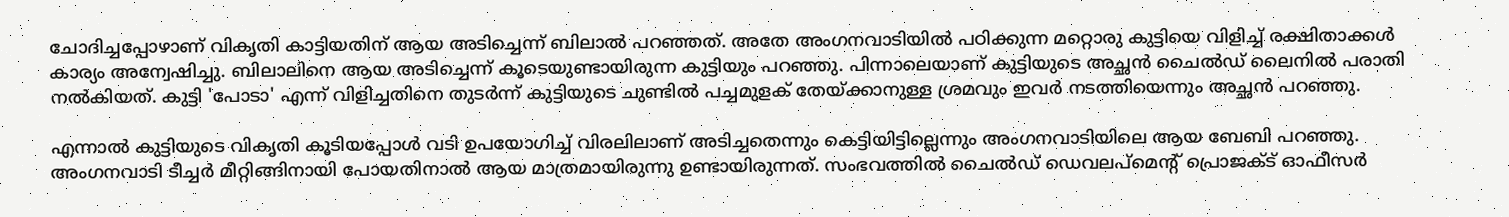ചോദിച്ചപ്പോഴാണ് വികൃതി കാട്ടിയതിന് ആയ അടിച്ചെന്ന് ബിലാൽ പറഞ്ഞത്. അതേ അംഗനവാടിയിൽ പഠിക്കുന്ന മറ്റൊരു കുട്ടിയെ വിളിച്ച് രക്ഷിതാക്കൾ കാര്യം അന്വേഷിച്ചു. ബിലാലിനെ ആയ അടിച്ചെന്ന് കൂടെയുണ്ടായിരുന്ന കുട്ടിയും പറഞ്ഞു. പിന്നാലെയാണ് കുട്ടിയുടെ അച്ഛൻ ചൈൽഡ് ലൈനിൽ പരാതി നൽകിയത്. കുട്ടി 'പോടാ' എന്ന് വിളിച്ചതിനെ തുടർന്ന് കുട്ടിയുടെ ചുണ്ടിൽ പച്ചമുളക് തേയ്ക്കാനുള്ള ശ്രമവും ഇവർ നടത്തിയെന്നും അച്ഛൻ പറഞ്ഞു.

എന്നാൽ കുട്ടിയുടെ വികൃതി കൂടിയപ്പോൾ വടി ഉപയോഗിച്ച് വിരലിലാണ് അടിച്ചതെന്നും കെട്ടിയിട്ടില്ലെന്നും അംഗനവാടിയിലെ ആയ ബേബി പറഞ്ഞു. അംഗനവാടി ടീച്ചർ മീറ്റിങ്ങിനായി പോയതിനാൽ ആയ മാത്രമായിരുന്നു ഉണ്ടായിരുന്നത്. സംഭവത്തിൽ ചൈൽഡ് ഡെവലപ്മെന്‍റ് പ്രൊജക്ട് ഓഫീസർ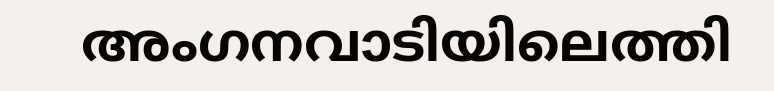അംഗനവാടിയിലെത്തി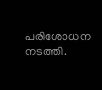പരിശോധന നടത്തി.